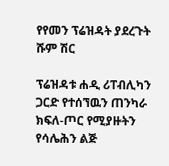የየመን ፕሬዝዳት ያደረጉት ሹም ሽር

ፕሬዝዳቱ ሐዲ ሪፐብሊካን ጋርድ የተሰኘዉን ጠንካራ ክፍለ-ጦር የሚያዙትን የሳሌሕን ልጅ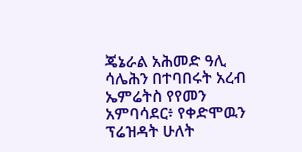ጄኔራል አሕመድ ዓሊ ሳሌሕን በተባበሩት አረብ ኤምሬትስ የየመን አምባሳደር፥ የቀድሞዉን ፕሬዝዳት ሁለት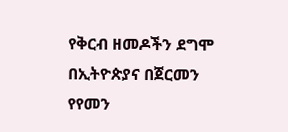የቅርብ ዘመዶችን ደግሞ በኢትዮጵያና በጀርመን የየመን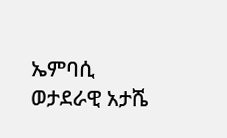ኤምባሲ ወታደራዊ አታሼ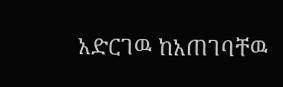አድርገዉ ከአጠገባቸዉ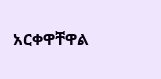አርቀዋቸዋል